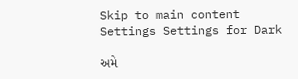Skip to main content
Settings Settings for Dark

અમે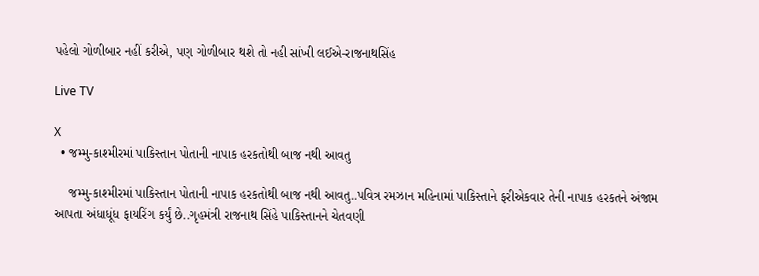પહેલો ગોળીબાર નહીં કરીએ, પણ ગોળીબાર થશે તો નહી સાંખી લઈએ-રાજનાથસિંહ

Live TV

X
  • જમ્મુ-કાશ્મીરમાં પાકિસ્તાન પોતાની નાપાક હરકતોથી બાજ નથી આવતુ

    જમ્મુ-કાશ્મીરમાં પાકિસ્તાન પોતાની નાપાક હરકતોથી બાજ નથી આવતુ..પવિત્ર રમઝાન મહિનામાં પાકિસ્તાને ફરીએકવાર તેની નાપાક હરકતને અંજામ આપતા અંધાધૂંધ ફાયરિંગ કર્યું છે..ગૃહમંત્રી રાજનાથ સિંહે પાકિસ્તાનને ચેતવણી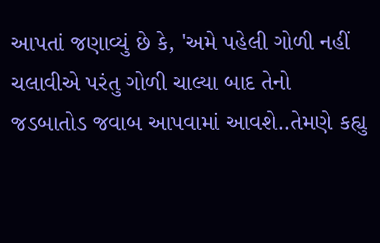આપતાં જણાવ્યું છે કે, 'અમે પહેલી ગોળી નહીં ચલાવીએ પરંતુ ગોળી ચાલ્યા બાદ તેનો જડબાતોડ જવાબ આપવામાં આવશે..તેમણે કહ્યુ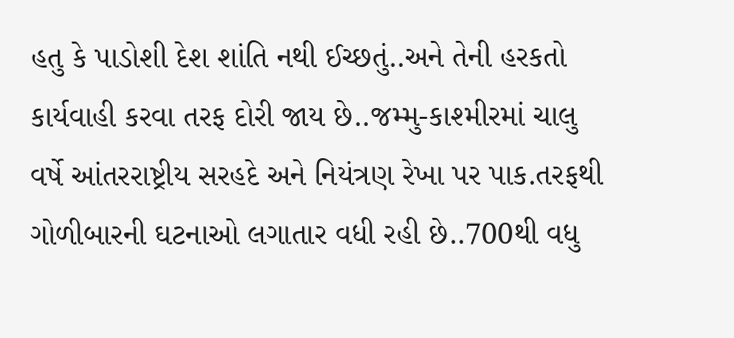હતુ કે પાડોશી દેશ શાંતિ નથી ઈચ્છતું..અને તેની હરકતો કાર્યવાહી કરવા તરફ દોરી જાય છે..જમ્મુ-કાશ્મીરમાં ચાલુ વર્ષે આંતરરાષ્ટ્રીય સરહદે અને નિયંત્રણ રેખા પર પાક.તરફથી ગોળીબારની ઘટનાઓ લગાતાર વધી રહી છે..700થી વધુ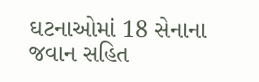ઘટનાઓમાં 18 સેનાના જવાન સહિત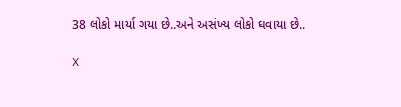38 લોકો માર્યા ગયા છે..અને અસંખ્ય લોકો ઘવાયા છે..

X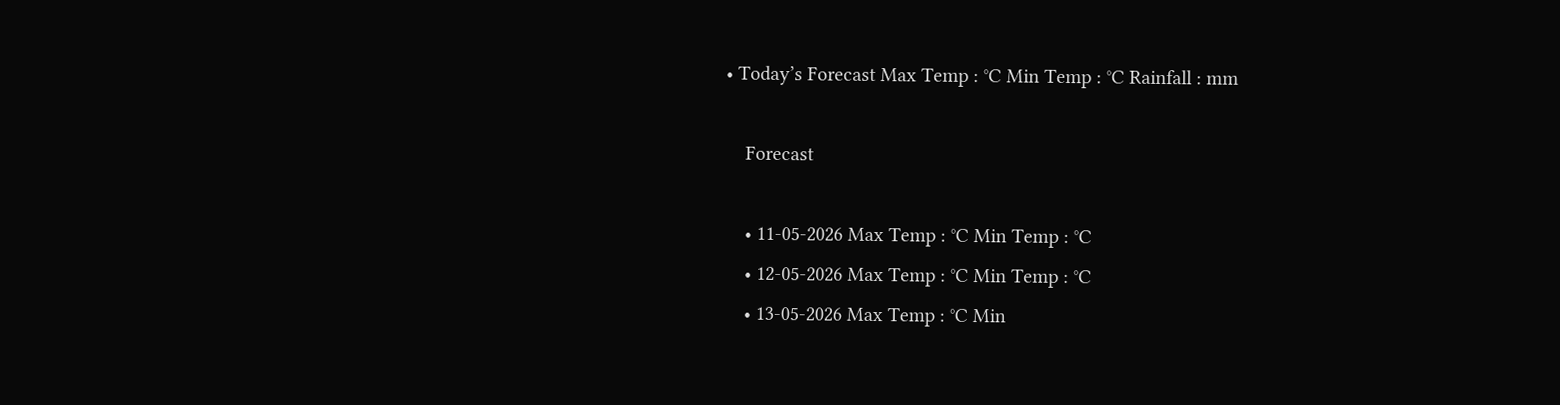• Today’s Forecast Max Temp : °C Min Temp : °C Rainfall : mm

    Forecast

    • 11-05-2026 Max Temp : °C Min Temp : °C
    • 12-05-2026 Max Temp : °C Min Temp : °C
    • 13-05-2026 Max Temp : °C Min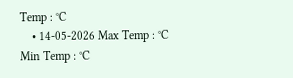Temp : °C
    • 14-05-2026 Max Temp : °C Min Temp : °C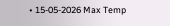• 15-05-2026 Max Temp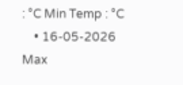: °C Min Temp : °C
    • 16-05-2026 Max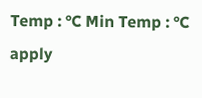Temp : °C Min Temp : °C
apply